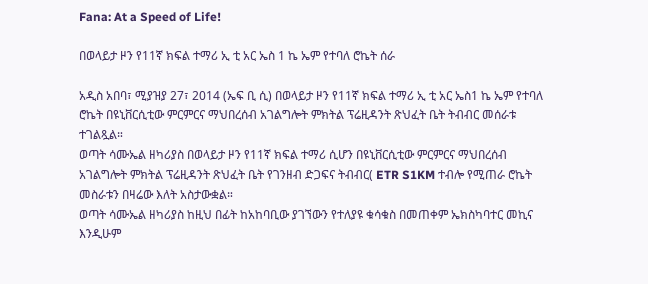Fana: At a Speed of Life!

በወላይታ ዞን የ11ኛ ክፍል ተማሪ ኢ ቲ አር ኤስ 1 ኬ ኤም የተባለ ሮኬት ሰራ

አዲስ አበባ፣ ሚያዝያ 27፣ 2014 (ኤፍ ቢ ሲ) በወላይታ ዞን የ11ኛ ክፍል ተማሪ ኢ ቲ አር ኤስ1 ኬ ኤም የተባለ ሮኬት በዩኒቨርሲቲው ምርምርና ማህበረሰብ አገልግሎት ምክትል ፕሬዚዳንት ጽህፈት ቤት ትብብር መሰራቱ ተገልጿል።
ወጣት ሳሙኤል ዘካሪያስ በወላይታ ዞን የ11ኛ ክፍል ተማሪ ሲሆን በዩኒቨርሲቲው ምርምርና ማህበረሰብ አገልግሎት ምክትል ፕሬዚዳንት ጽህፈት ቤት የገንዘብ ድጋፍና ትብብር( ETR S1KM ተብሎ የሚጠራ ሮኬት መስራቱን በዛሬው እለት አስታውቋል።
ወጣት ሳሙኤል ዘካሪያስ ከዚህ በፊት ከአከባቢው ያገኘውን የተለያዩ ቁሳቁስ በመጠቀም ኤክስካባተር መኪና እንዲሁም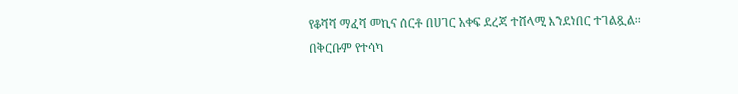የቆሻሻ ማፈሻ መኪና ሰርቶ በሀገር አቀፍ ደረጃ ተሸላሚ እንደነበር ተገልጿል፡፡
በቅርቡም የተሳካ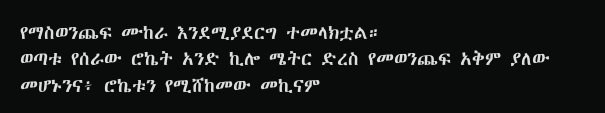የማስወንጨፍ ሙከራ እንደሚያደርግ ተመላክቷል።
ወጣቱ የሰራው ሮኬት አንድ ኪሎ ሜትር ድረስ የመወንጨፍ አቅም ያለው መሆኑንና፥ ሮኬቱን የሚሸከመው መኪናም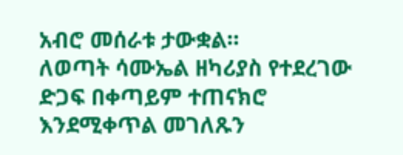አብሮ መሰራቱ ታውቋል።
ለወጣት ሳሙኤል ዘካሪያስ የተደረገው ድጋፍ በቀጣይም ተጠናክሮ እንደሚቀጥል መገለጹን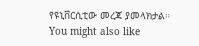የዩኒቨርሲቲው መረጃ ያመላክታል።
You might also like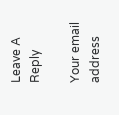Leave A Reply

Your email address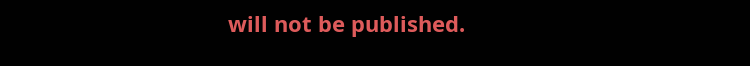will not be published.